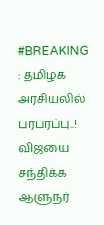#BREAKING : தமிழக அரசியலில் பரபரப்பு..! விஜயை சந்திக்க ஆளுநர்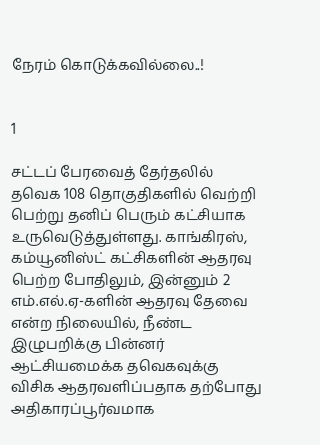நேரம் கொடுக்கவில்லை..!


1

சட்டப் பேரவைத் தேர்தலில் தவெக 108 தொகுதிகளில் வெற்றி பெற்று தனிப் பெரும் கட்சியாக உருவெடுத்துள்ளது. காங்கிரஸ், கம்யூனிஸ்ட் கட்சிகளின் ஆதரவு பெற்ற போதிலும், இன்னும் 2 எம்.எல்.ஏ-களின் ஆதரவு தேவை என்ற நிலையில், நீண்ட இழுபறிக்கு பின்னர் ஆட்சியமைக்க தவெகவுக்கு விசிக ஆதரவளிப்பதாக தற்போது அதிகாரப்பூர்வமாக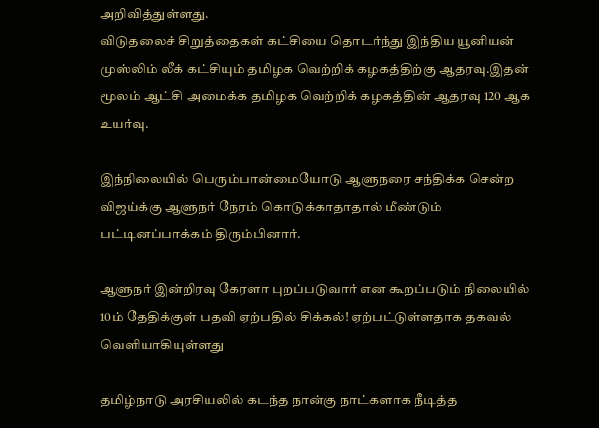அறிவித்துள்ளது.
விடுதலைச் சிறுத்தைகள் கட்சியை தொடர்ந்து இந்திய யூனியன் முஸ்லிம் லீக் கட்சியும் தமிழக வெற்றிக் கழகத்திற்கு ஆதரவு.இதன் மூலம் ஆட்சி அமைக்க தமிழக வெற்றிக் கழகத்தின் ஆதரவு 120 ஆக உயர்வு.

இந்நிலையில் பெரும்பான்மையோடு ஆளுநரை சந்திக்க சென்ற விஜய்க்கு ஆளுநர் நேரம் கொடுக்காதாதால் மீண்டும் பட்டினப்பாக்கம் திரும்பினார்.

ஆளுநர் இன்றிரவு கேரளா புறப்படுவார் என கூறப்படும் நிலையில் 10ம் தேதிக்குள் பதவி ஏற்பதில் சிக்கல்! ஏற்பட்டுள்ளதாக தகவல் வெளியாகியுள்ளது

தமிழ்நாடு அரசியலில் கடந்த நான்கு நாட்களாக நீடித்த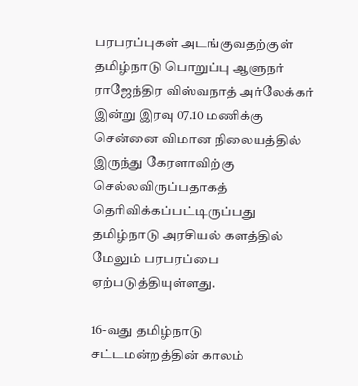பரபரப்புகள் அடங்குவதற்குள் தமிழ்நாடு பொறுப்பு ஆளுநர் ராஜேந்திர விஸ்வநாத் அர்லேக்கர் இன்று இரவு 07.10 மணிக்கு சென்னை விமான நிலையத்தில் இருந்து கேரளாவிற்கு செல்லவிருப்பதாகத் தெரிவிக்கப்பட்டிருப்பது தமிழ்நாடு அரசியல் களத்தில் மேலும் பரபரப்பை ஏற்படுத்தியுள்ளது.

16-வது தமிழ்நாடு சட்டமன்றத்தின் காலம்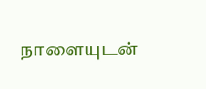நாளையுடன்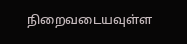நிறைவடையவுள்ள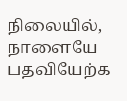நிலையில், நாளையே பதவியேற்க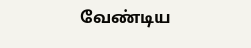வேண்டிய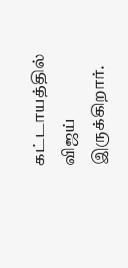கட்டாயத்தில் விஜய் இருக்கிறார்.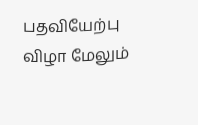பதவியேற்பு விழா மேலும்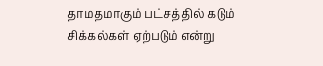தாமதமாகும் பட்சத்தில் கடும் சிக்கல்கள் ஏற்படும் என்று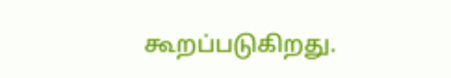கூறப்படுகிறது.